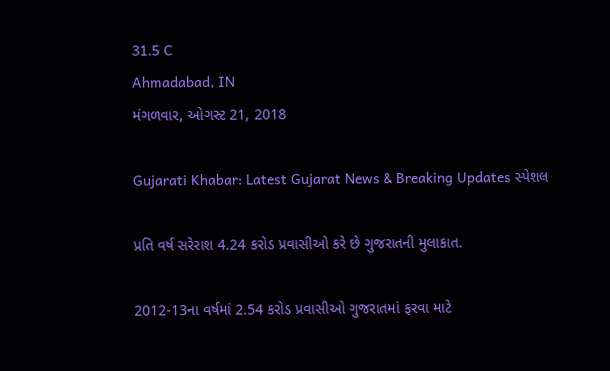31.5 C
Ahmadabad, IN
મંગળવાર, ઓગસ્ટ 21, 2018

Gujarati Khabar: Latest Gujarat News & Breaking Updates સ્પેશલ

પ્રતિ વર્ષ સરેરાશ 4.24 કરોડ પ્રવાસીઓ કરે છે ગુજરાતની મુલાકાત.

2012-13ના વર્ષમાં 2.54 કરોડ પ્રવાસીઓ ગુજરાતમાં ફરવા માટે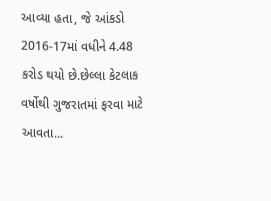આવ્યા હતા, જે આંકડો 2016-17માં વધીને 4.48 કરોડ થયો છે.છેલ્લા કેટલાક વર્ષોથી ગુજરાતમાં ફરવા માટે આવતા...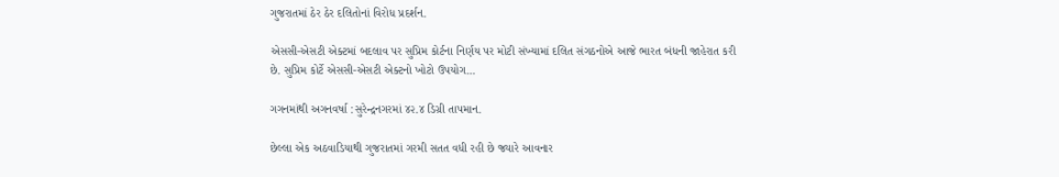ગુજરાતમાં ઠેર ઠેર દલિતોનાં વિરોધ પ્રદર્શન.

એસસી-એસટી એક્ટમાં બદલાવ પર સુપ્રિમ કોર્ટના નિર્ણય પર મોટી સંખ્યામાં દલિત સંગઠનોએ આજે ભારત બંધની જાહેરાત કરી છે. સુપ્રિમ કોર્ટે એસસી-એસટી એક્ટનો ખોટો ઉપયોગ...

ગગનમાંથી અગનવર્ષા :સુરેન્દ્રનગરમાં ૪૨.૪ ડિગ્રી તાપમાન.

છેલ્લા એક અઠવાડિયાથી ગુજરાતમાં ગરમી સતત વધી રહી છે જ્યારે આવનાર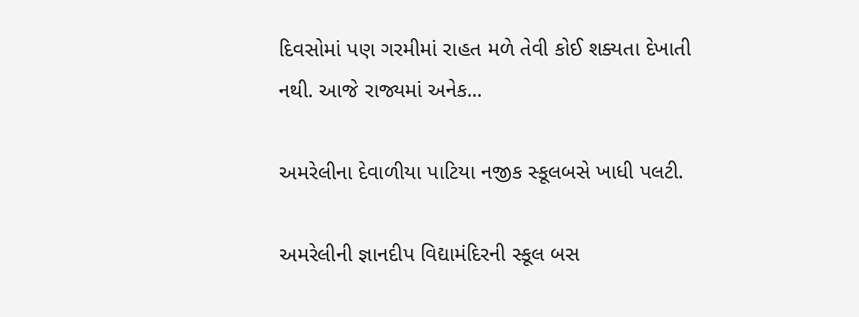દિવસોમાં પણ ગરમીમાં રાહત મળે તેવી કોઈ શક્યતા દેખાતી નથી. આજે રાજ્યમાં અનેક...

અમરેલીના દેવાળીયા પાટિયા નજીક સ્કૂલબસે ખાધી પલટી.

અમરેલીની જ્ઞાનદીપ વિદ્યામંદિરની સ્કૂલ બસ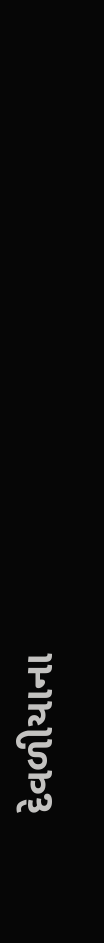દેવળીયાના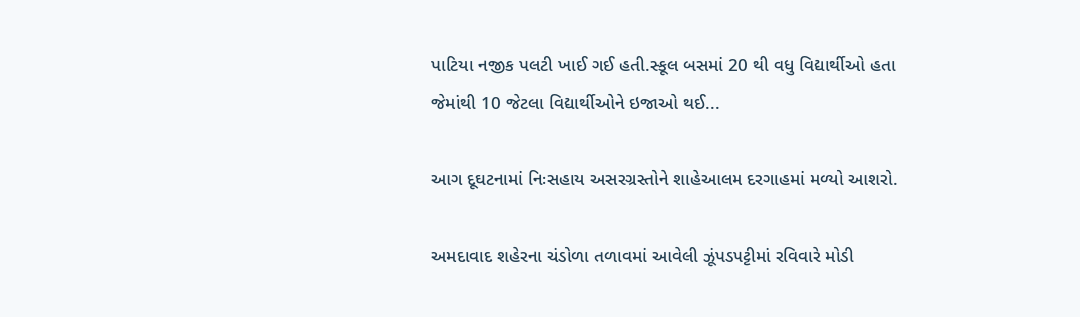પાટિયા નજીક પલટી ખાઈ ગઈ હતી.સ્કૂલ બસમાં 20 થી વધુ વિદ્યાર્થીઓ હતા જેમાંથી 10 જેટલા વિદ્યાર્થીઓને ઇજાઓ થઈ...

આગ દૂઘટનામાં નિઃસહાય અસરગ્રસ્તોને શાહેઆલમ દરગાહમાં મળ્યો આશરો.

અમદાવાદ શહેરના ચંડોળા તળાવમાં આવેલી ઝૂંપડપટ્ટીમાં રવિવારે મોડી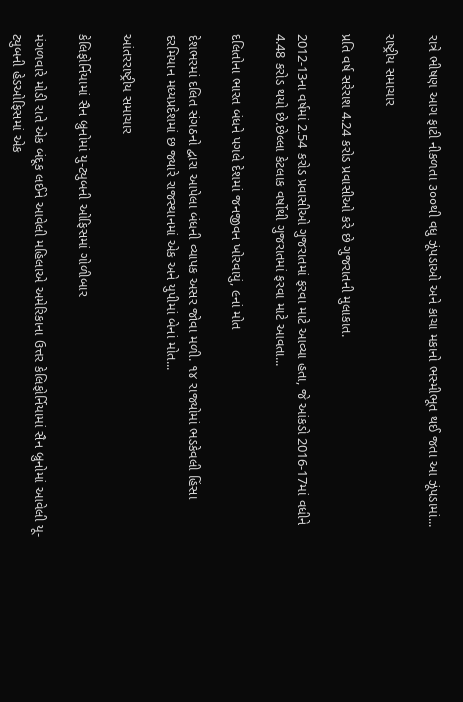રાત્રે ભીષણ આગ ફાટી નીકળતા ૩૦૦થી વધુ ઝૂંપડાઓ અને કાચા મકાનો ભસ્મીભૂત થઈ જતા આ ઝૂંપડામાં...

રાષ્ટ્રીય સમાચાર

પ્રતિ વર્ષ સરેરાશ 4.24 કરોડ પ્રવાસીઓ કરે છે ગુજરાતની મુલાકાત.

2012-13ના વર્ષમાં 2.54 કરોડ પ્રવાસીઓ ગુજરાતમાં ફરવા માટે આવ્યા હતા, જે આંકડો 2016-17માં વધીને 4.48 કરોડ થયો છે.છેલ્લા કેટલાક વર્ષોથી ગુજરાતમાં ફરવા માટે આવતા...

દલિતોના ભારત બંધને પગલે દેશમાં જનજીવન ખોરવાયું, ૯નાં મોત

દેશભરમાં દલિત સંગઠનો દ્વારા આપેલા બંધની વ્યાપક અસર જોવા મળી. ૧૪ રાજ્યોમાં ભડકેવલી હિંસા દરમિયાન મધ્યપ્રદેશમાં છ જ્યારે રાજસ્થાનમાં એક અને યુપીમાં બેનાં મોત...

આંતરરાષ્ટ્રીય સમાચાર

કેલિફોર્નિયામાં સૈન બ્રુનોમાં યુ-ટ્યુબની ઓફિસમાં ગોળીબાર

મંગળવારે મોડી રાતે એક બંદૂક લઈને આવેલી મહિલાએ અમેરિકાના ઉત્તર કેલિફોર્નિયામાં સૈન બ્રુનોમાં આવેલી યૂ-ટ્યુબની હેડઓફિસમાં એક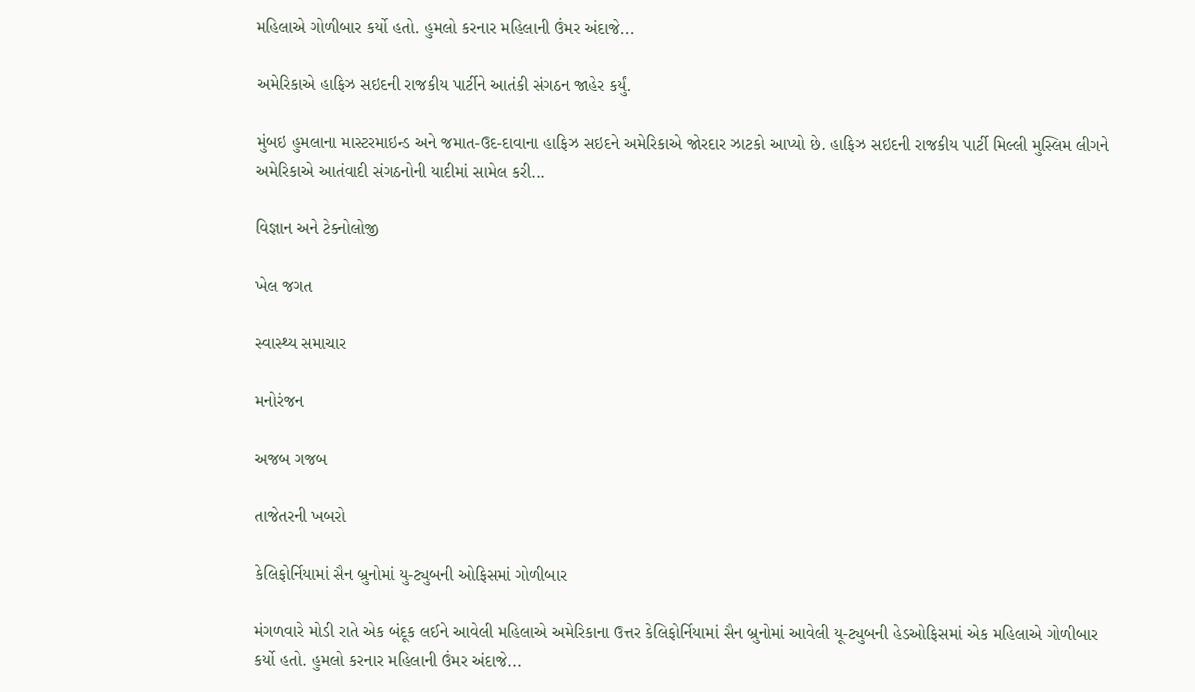મહિલાએ ગોળીબાર કર્યો હતો. હુમલો કરનાર મહિલાની ઉંમર અંદાજે...

અમેરિકાએ હાફિઝ સઇદની રાજકીય પાર્ટીને આતંકી સંગઠન જાહેર કર્યું.

મુંબઇ હુમલાના માસ્ટરમાઇન્ડ અને જમાત-ઉદ-દાવાના હાફિઝ સઇદને અમેરિકાએ જોરદાર ઝાટકો આપ્યો છે. હાફિઝ સઇદની રાજકીય પાર્ટી મિલ્લી મુસ્લિમ લીગને અમેરિકાએ આતંવાદી સંગઠનોની યાદીમાં સામેલ કરી...

વિજ્ઞાન અને ટેક્નોલોજી

ખેલ જગત

સ્વાસ્થ્ય સમાચાર

મનોરંજન

અજબ ગજબ

તાજેતરની ખબરો

કેલિફોર્નિયામાં સૈન બ્રુનોમાં યુ-ટ્યુબની ઓફિસમાં ગોળીબાર

મંગળવારે મોડી રાતે એક બંદૂક લઈને આવેલી મહિલાએ અમેરિકાના ઉત્તર કેલિફોર્નિયામાં સૈન બ્રુનોમાં આવેલી યૂ-ટ્યુબની હેડઓફિસમાં એક મહિલાએ ગોળીબાર કર્યો હતો. હુમલો કરનાર મહિલાની ઉંમર અંદાજે...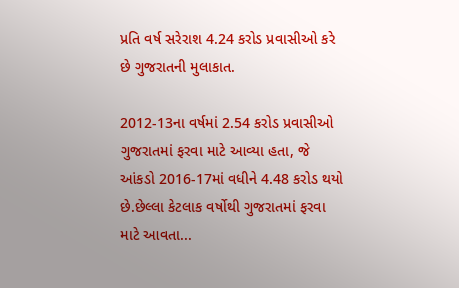પ્રતિ વર્ષ સરેરાશ 4.24 કરોડ પ્રવાસીઓ કરે છે ગુજરાતની મુલાકાત.

2012-13ના વર્ષમાં 2.54 કરોડ પ્રવાસીઓ ગુજરાતમાં ફરવા માટે આવ્યા હતા, જે આંકડો 2016-17માં વધીને 4.48 કરોડ થયો છે.છેલ્લા કેટલાક વર્ષોથી ગુજરાતમાં ફરવા માટે આવતા...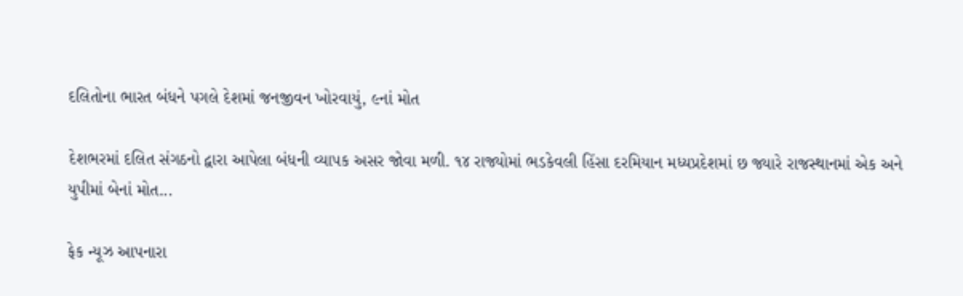દલિતોના ભારત બંધને પગલે દેશમાં જનજીવન ખોરવાયું, ૯નાં મોત

દેશભરમાં દલિત સંગઠનો દ્વારા આપેલા બંધની વ્યાપક અસર જોવા મળી. ૧૪ રાજ્યોમાં ભડકેવલી હિંસા દરમિયાન મધ્યપ્રદેશમાં છ જ્યારે રાજસ્થાનમાં એક અને યુપીમાં બેનાં મોત...

ફેક ન્યૂઝ આપનારા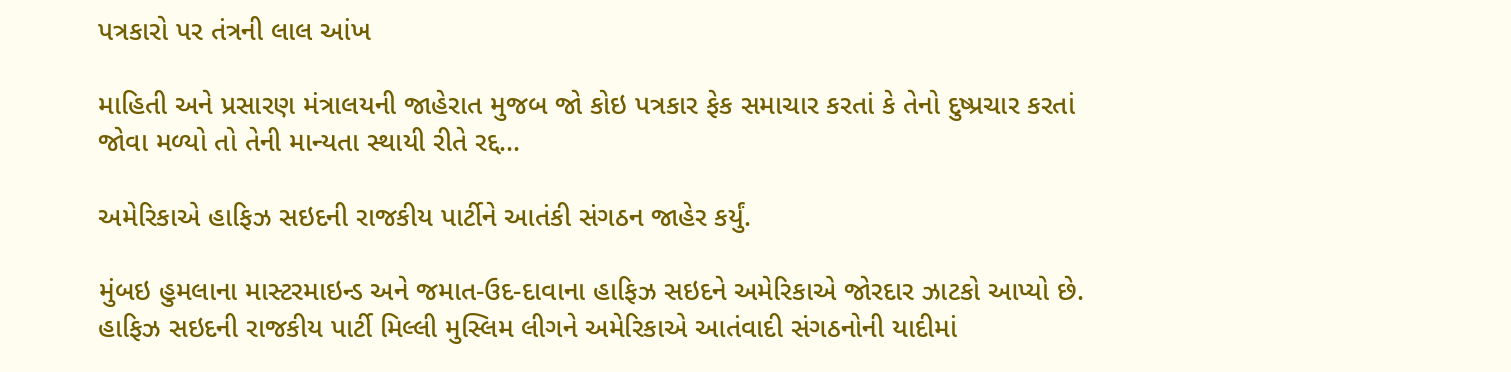પત્રકારો પર તંત્રની લાલ આંખ

માહિતી અને પ્રસારણ મંત્રાલયની જાહેરાત મુજબ જો કોઇ પત્રકાર ફેક સમાચાર કરતાં કે તેનો દુષ્પ્રચાર કરતાં જોવા મળ્યો તો તેની માન્યતા સ્થાયી રીતે રદ્દ...

અમેરિકાએ હાફિઝ સઇદની રાજકીય પાર્ટીને આતંકી સંગઠન જાહેર કર્યું.

મુંબઇ હુમલાના માસ્ટરમાઇન્ડ અને જમાત-ઉદ-દાવાના હાફિઝ સઇદને અમેરિકાએ જોરદાર ઝાટકો આપ્યો છે. હાફિઝ સઇદની રાજકીય પાર્ટી મિલ્લી મુસ્લિમ લીગને અમેરિકાએ આતંવાદી સંગઠનોની યાદીમાં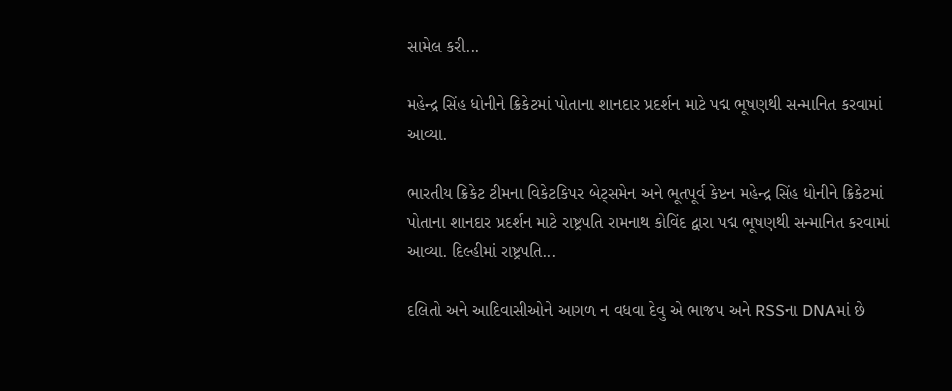સામેલ કરી...

મહેન્દ્ર સિંહ ધોનીને ક્રિકેટમાં પોતાના શાનદાર પ્રદર્શન માટે પદ્મ ભૂષણથી સન્માનિત કરવામાં આવ્યા.

ભારતીય ક્રિકેટ ટીમના વિકેટકિપર બેટ્સમેન અને ભૂતપૂર્વ કેપ્ટન મહેન્દ્ર સિંહ ધોનીને ક્રિકેટમાં પોતાના શાનદાર પ્રદર્શન માટે રાષ્ટ્રપતિ રામનાથ કોવિંદ દ્વારા પદ્મ ભૂષણથી સન્માનિત કરવામાં આવ્યા. દિલ્હીમાં રાષ્ટ્રપતિ...

દલિતો અને આદિવાસીઓને આગળ ન વધવા દેવુ એ ભાજપ અને RSSના DNAમાં છે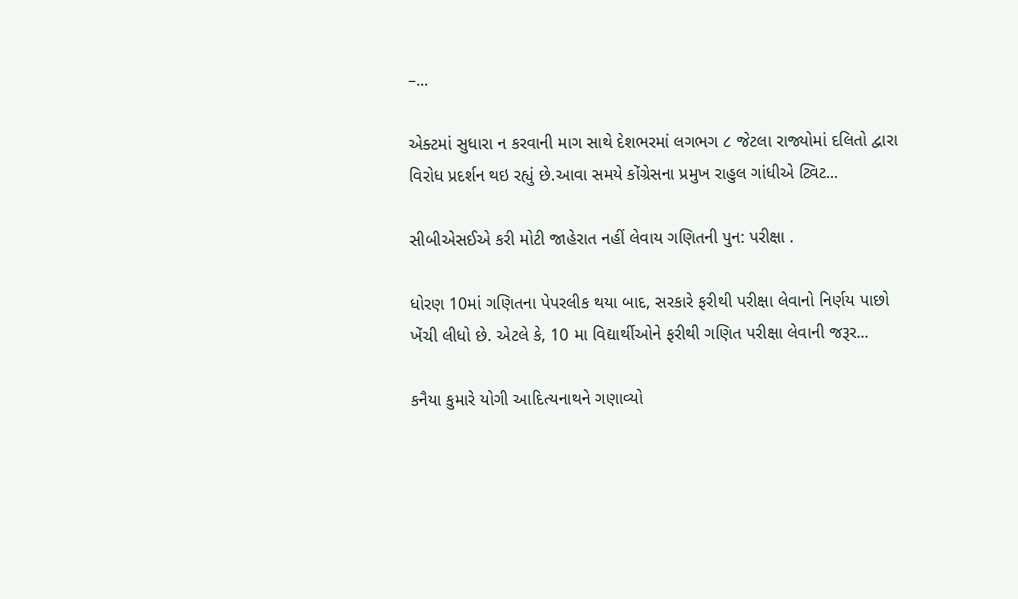–...

એક્ટમાં સુધારા ન કરવાની માગ સાથે દેશભરમાં લગભગ ૮ જેટલા રાજ્યોમાં દલિતો દ્વારા વિરોધ પ્રદર્શન થઇ રહ્યું છે.આવા સમયે કોંગ્રેસના પ્રમુખ રાહુલ ગાંધીએ ટ્વિટ...

સીબીએસઈએ કરી મોટી જાહેરાત નહીં લેવાય ગણિતની પુન: પરીક્ષા .

ધોરણ 10માં ગણિતના પેપરલીક થયા બાદ, સરકારે ફરીથી પરીક્ષા લેવાનો નિર્ણય પાછો ખેંચી લીધો છે. એટલે કે, 10 મા વિદ્યાર્થીઓને ફરીથી ગણિત પરીક્ષા લેવાની જરૂર...

કનૈયા કુમારે યોગી આદિત્યનાથને ગણાવ્યો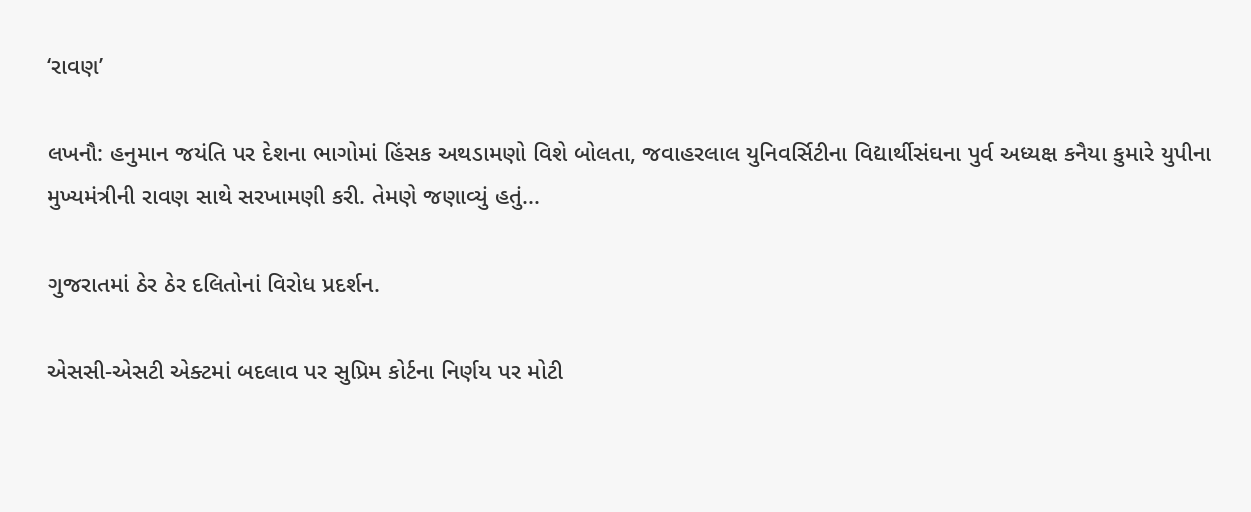‘રાવણ’

લખનૌ: હનુમાન જયંતિ પર દેશના ભાગોમાં હિંસક અથડામણો વિશે બોલતા, જવાહરલાલ યુનિવર્સિટીના વિદ્યાર્થીસંઘના પુર્વ અધ્યક્ષ કનૈયા કુમારે યુપીના મુખ્યમંત્રીની રાવણ સાથે સરખામણી કરી. તેમણે જણાવ્યું હતું...

ગુજરાતમાં ઠેર ઠેર દલિતોનાં વિરોધ પ્રદર્શન.

એસસી-એસટી એક્ટમાં બદલાવ પર સુપ્રિમ કોર્ટના નિર્ણય પર મોટી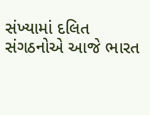સંખ્યામાં દલિત સંગઠનોએ આજે ભારત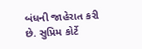બંધની જાહેરાત કરી છે. સુપ્રિમ કોર્ટે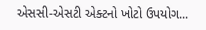એસસી-એસટી એક્ટનો ખોટો ઉપયોગ...